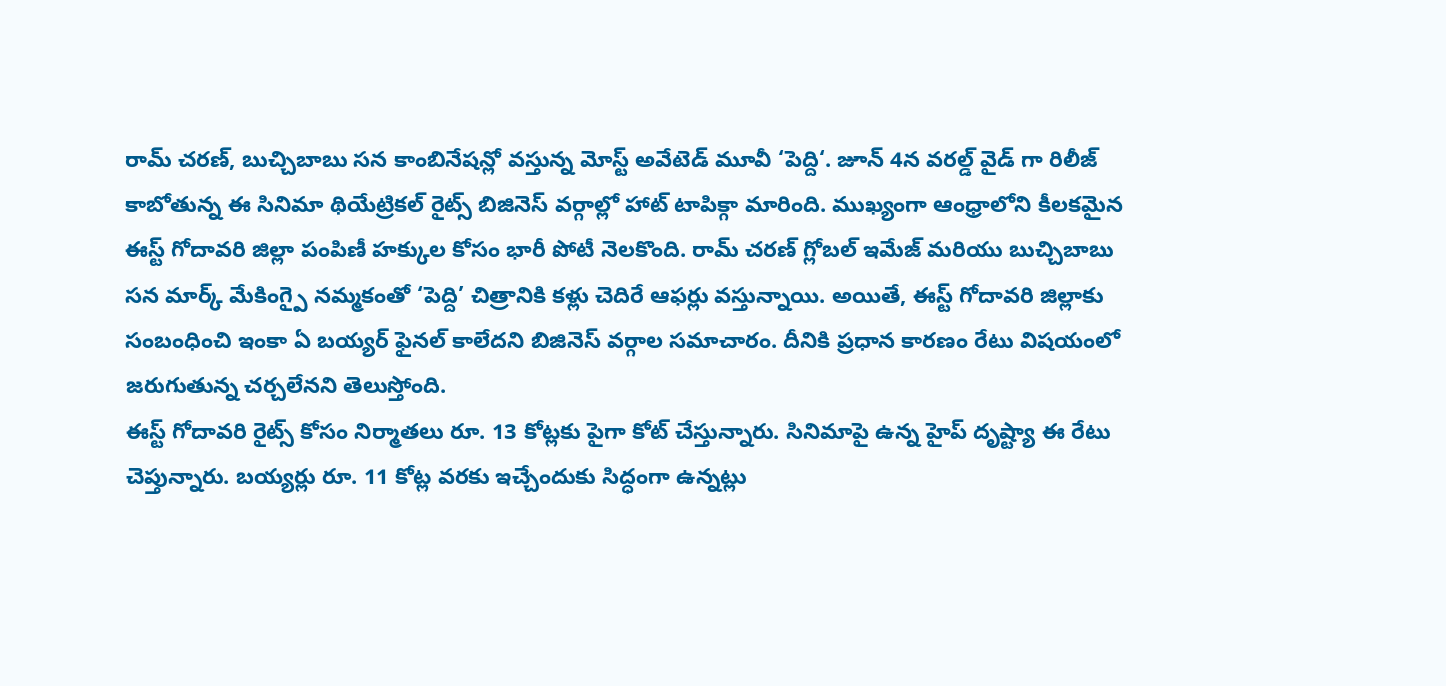రామ్ చరణ్, బుచ్చిబాబు సన కాంబినేషన్లో వస్తున్న మోస్ట్ అవేటెడ్ మూవీ ‘పెద్ది‘. జూన్ 4న వరల్డ్ వైడ్ గా రిలీజ్ కాబోతున్న ఈ సినిమా థియేట్రికల్ రైట్స్ బిజినెస్ వర్గాల్లో హాట్ టాపిక్గా మారింది. ముఖ్యంగా ఆంధ్రాలోని కీలకమైన ఈస్ట్ గోదావరి జిల్లా పంపిణీ హక్కుల కోసం భారీ పోటీ నెలకొంది. రామ్ చరణ్ గ్లోబల్ ఇమేజ్ మరియు బుచ్చిబాబు సన మార్క్ మేకింగ్పై నమ్మకంతో ‘పెద్ది’ చిత్రానికి కళ్లు చెదిరే ఆఫర్లు వస్తున్నాయి. అయితే, ఈస్ట్ గోదావరి జిల్లాకు సంబంధించి ఇంకా ఏ బయ్యర్ ఫైనల్ కాలేదని బిజినెస్ వర్గాల సమాచారం. దీనికి ప్రధాన కారణం రేటు విషయంలో జరుగుతున్న చర్చలేనని తెలుస్తోంది.
ఈస్ట్ గోదావరి రైట్స్ కోసం నిర్మాతలు రూ. 13 కోట్లకు పైగా కోట్ చేస్తున్నారు. సినిమాపై ఉన్న హైప్ దృష్ట్యా ఈ రేటు చెప్తున్నారు. బయ్యర్లు రూ. 11 కోట్ల వరకు ఇచ్చేందుకు సిద్ధంగా ఉన్నట్లు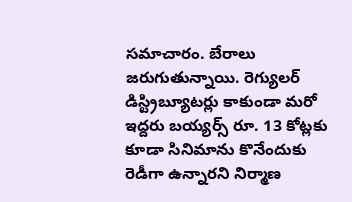సమాచారం. బేరాలు జరుగుతున్నాయి. రెగ్యులర్ డిస్ట్రిబ్యూటర్లు కాకుండా మరో ఇద్దరు బయ్యర్స్ రూ. 13 కోట్లకు కూడా సినిమాను కొనేందుకు రెడీగా ఉన్నారని నిర్మాణ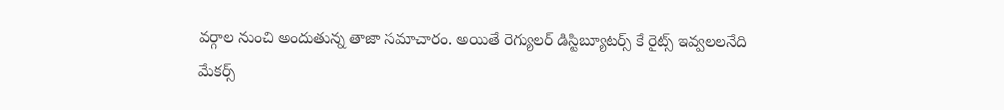వర్గాల నుంచి అందుతున్న తాజా సమాచారం. అయితే రెగ్యులర్ డిస్టిబ్యూటర్స్ కే రైట్స్ ఇవ్వలలనేది మేకర్స్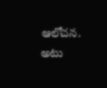ఆలోచన. అటు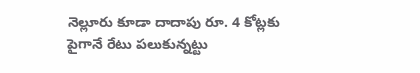నెల్లూరు కూడా దాదాపు రూ. 4 కోట్లకు పైగానే రేటు పలుకున్నట్టు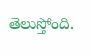తెలుస్తోంది.